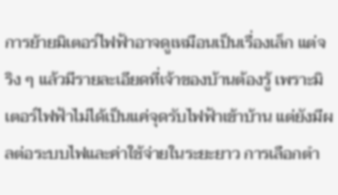การย้ายมิเตอร์ไฟฟ้าอาจดูเหมือนเป็นเรื่องเล็ก แต่จริง ๆ แล้วมีรายละเอียดที่เจ้าของบ้านต้องรู้ เพราะมิเตอร์ไฟฟ้าไม่ได้เป็นแค่จุดรับไฟฟ้าเข้าบ้าน แต่ยังมีผลต่อระบบไฟและค่าใช้จ่ายในระยะยาว การเลือกตำ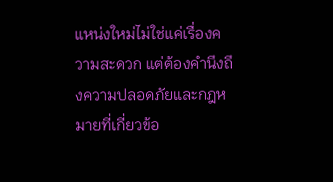แหน่งใหม่ไม่ใช่แค่เรื่องความสะดวก แต่ต้องคำนึงถึงความปลอดภัยและกฎหมายที่เกี่ยวข้อ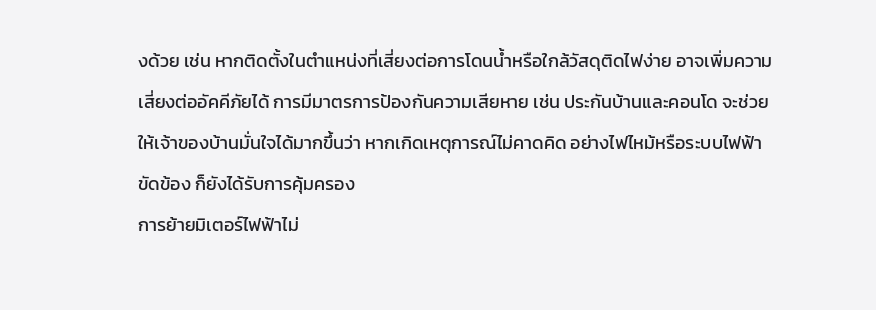งด้วย เช่น หากติดตั้งในตำแหน่งที่เสี่ยงต่อการโดนน้ำหรือใกล้วัสดุติดไฟง่าย อาจเพิ่มความเสี่ยงต่ออัคคีภัยได้ การมีมาตรการป้องกันความเสียหาย เช่น ประกันบ้านและคอนโด จะช่วยให้เจ้าของบ้านมั่นใจได้มากขึ้นว่า หากเกิดเหตุการณ์ไม่คาดคิด อย่างไฟไหม้หรือระบบไฟฟ้าขัดข้อง ก็ยังได้รับการคุ้มครอง
การย้ายมิเตอร์ไฟฟ้าไม่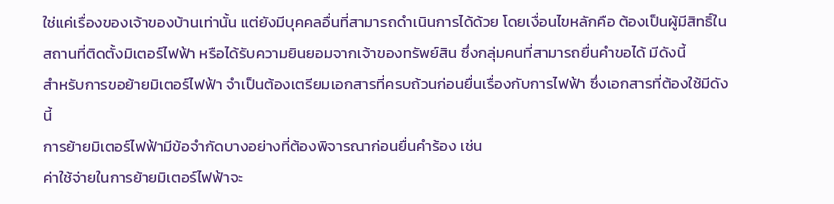ใช่แค่เรื่องของเจ้าของบ้านเท่านั้น แต่ยังมีบุคคลอื่นที่สามารถดำเนินการได้ด้วย โดยเงื่อนไขหลักคือ ต้องเป็นผู้มีสิทธิ์ในสถานที่ติดตั้งมิเตอร์ไฟฟ้า หรือได้รับความยินยอมจากเจ้าของทรัพย์สิน ซึ่งกลุ่มคนที่สามารถยื่นคำขอได้ มีดังนี้
สำหรับการขอย้ายมิเตอร์ไฟฟ้า จำเป็นต้องเตรียมเอกสารที่ครบถ้วนก่อนยื่นเรื่องกับการไฟฟ้า ซึ่งเอกสารที่ต้องใช้มีดังนี้
การย้ายมิเตอร์ไฟฟ้ามีข้อจำกัดบางอย่างที่ต้องพิจารณาก่อนยื่นคำร้อง เช่น
ค่าใช้จ่ายในการย้ายมิเตอร์ไฟฟ้าจะ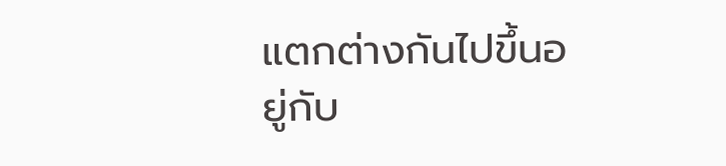แตกต่างกันไปขึ้นอยู่กับ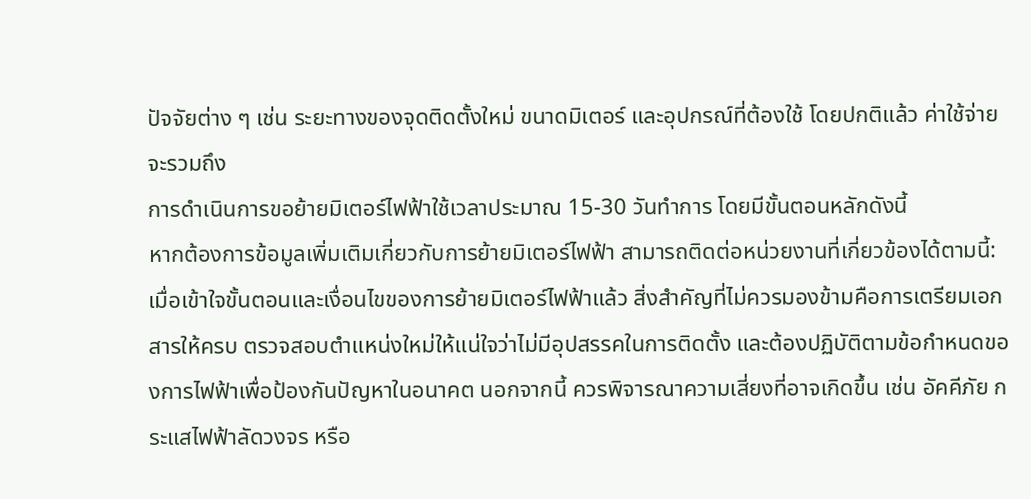ปัจจัยต่าง ๆ เช่น ระยะทางของจุดติดตั้งใหม่ ขนาดมิเตอร์ และอุปกรณ์ที่ต้องใช้ โดยปกติแล้ว ค่าใช้จ่ายจะรวมถึง
การดำเนินการขอย้ายมิเตอร์ไฟฟ้าใช้เวลาประมาณ 15-30 วันทำการ โดยมีขั้นตอนหลักดังนี้
หากต้องการข้อมูลเพิ่มเติมเกี่ยวกับการย้ายมิเตอร์ไฟฟ้า สามารถติดต่อหน่วยงานที่เกี่ยวข้องได้ตามนี้:
เมื่อเข้าใจขั้นตอนและเงื่อนไขของการย้ายมิเตอร์ไฟฟ้าแล้ว สิ่งสำคัญที่ไม่ควรมองข้ามคือการเตรียมเอกสารให้ครบ ตรวจสอบตำแหน่งใหม่ให้แน่ใจว่าไม่มีอุปสรรคในการติดตั้ง และต้องปฏิบัติตามข้อกำหนดของการไฟฟ้าเพื่อป้องกันปัญหาในอนาคต นอกจากนี้ ควรพิจารณาความเสี่ยงที่อาจเกิดขึ้น เช่น อัคคีภัย กระแสไฟฟ้าลัดวงจร หรือ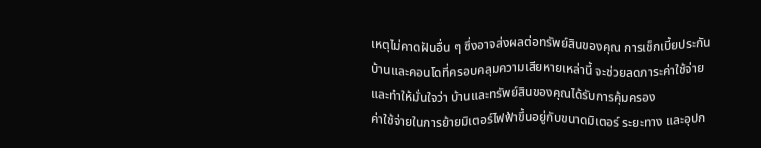เหตุไม่คาดฝันอื่น ๆ ซึ่งอาจส่งผลต่อทรัพย์สินของคุณ การเช็กเบี้ยประกันบ้านและคอนโดที่ครอบคลุมความเสียหายเหล่านี้ จะช่วยลดภาระค่าใช้จ่ายและทำให้มั่นใจว่า บ้านและทรัพย์สินของคุณได้รับการคุ้มครอง
ค่าใช้จ่ายในการย้ายมิเตอร์ไฟฟ้าขึ้นอยู่กับขนาดมิเตอร์ ระยะทาง และอุปก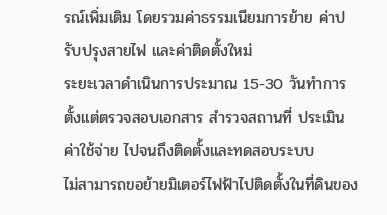รณ์เพิ่มเติม โดยรวมค่าธรรมเนียมการย้าย ค่าปรับปรุงสายไฟ และค่าติดตั้งใหม่
ระยะเวลาดำเนินการประมาณ 15-30 วันทำการ ตั้งแต่ตรวจสอบเอกสาร สำรวจสถานที่ ประเมินค่าใช้จ่าย ไปจนถึงติดตั้งและทดสอบระบบ
ไม่สามารถขอย้ายมิเตอร์ไฟฟ้าไปติดตั้งในที่ดินของ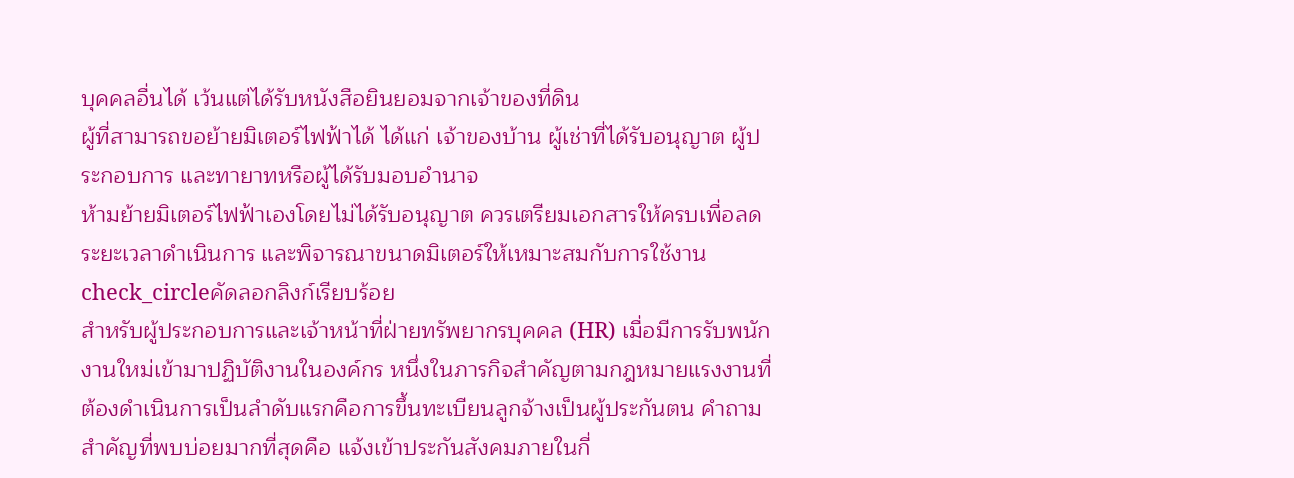บุคคลอื่นได้ เว้นแต่ได้รับหนังสือยินยอมจากเจ้าของที่ดิน
ผู้ที่สามารถขอย้ายมิเตอร์ไฟฟ้าได้ ได้แก่ เจ้าของบ้าน ผู้เช่าที่ได้รับอนุญาต ผู้ประกอบการ และทายาทหรือผู้ได้รับมอบอำนาจ
ห้ามย้ายมิเตอร์ไฟฟ้าเองโดยไม่ได้รับอนุญาต ควรเตรียมเอกสารให้ครบเพื่อลดระยะเวลาดำเนินการ และพิจารณาขนาดมิเตอร์ให้เหมาะสมกับการใช้งาน
check_circleคัดลอกลิงก์เรียบร้อย
สำหรับผู้ประกอบการและเจ้าหน้าที่ฝ่ายทรัพยากรบุคคล (HR) เมื่อมีการรับพนักงานใหม่เข้ามาปฏิบัติงานในองค์กร หนึ่งในภารกิจสำคัญตามกฎหมายแรงงานที่ต้องดำเนินการเป็นลำดับแรกคือการขึ้นทะเบียนลูกจ้างเป็นผู้ประกันตน คำถามสำคัญที่พบบ่อยมากที่สุดคือ แจ้งเข้าประกันสังคมภายในกี่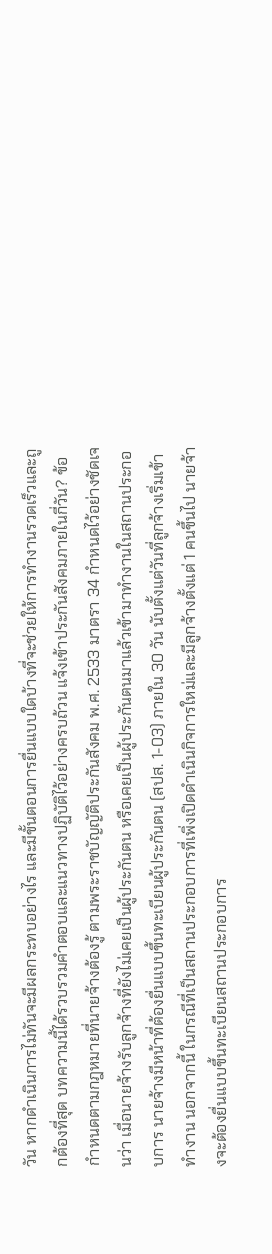วัน หากดำเนินการไม่ทันจะมีผลกระทบอย่างไร และมีขั้นตอนการยื่นแบบใดบ้างที่จะช่วยให้การทำงานรวดเร็วและถูกต้องที่สุด บทความนี้ได้รวบรวมคำตอบและแนวทางปฏิบัติไว้อย่างครบถ้วน แจ้งเข้าประกันสังคมภายในกี่วัน? ข้อกำหนดตามกฎหมายที่นายจ้างต้องรู้ ตามพระราชบัญญัติประกันสังคม พ.ศ. 2533 มาตรา 34 กำหนดไว้อย่างชัดเจนว่า เมื่อนายจ้างรับลูกจ้างที่ยังไม่เคยเป็นผู้ประกันตน หรือเคยเป็นผู้ประกันตนมาแล้วเข้ามาทำงานในสถานประกอบการ นายจ้างมีหน้าที่ต้องยื่นแบบขึ้นทะเบียนผู้ประกันตน (สปส. 1-03) ภายใน 30 วัน นับตั้งแต่วันที่ลูกจ้างเริ่มเข้าทำงาน นอกจากนี้ ในกรณีที่เป็นสถานประกอบการที่เพิ่งเปิดดำเนินกิจการใหม่และมีลูกจ้างตั้งแต่ 1 คนขึ้นไป นายจ้างจะต้องยื่นแบบขึ้นทะเบียนสถานประกอบการ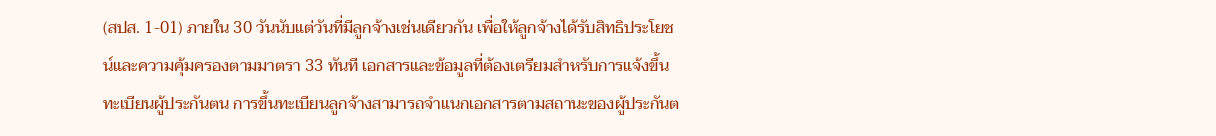(สปส. 1-01) ภายใน 30 วันนับแต่วันที่มีลูกจ้างเช่นเดียวกัน เพื่อให้ลูกจ้างได้รับสิทธิประโยชน์และความคุ้มครองตามมาตรา 33 ทันที เอกสารและข้อมูลที่ต้องเตรียมสำหรับการแจ้งขึ้นทะเบียนผู้ประกันตน การขึ้นทะเบียนลูกจ้างสามารถจำแนกเอกสารตามสถานะของผู้ประกันต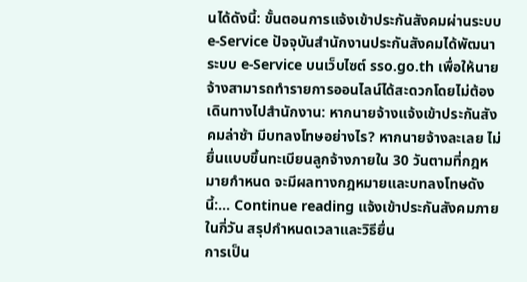นได้ดังนี้: ขั้นตอนการแจ้งเข้าประกันสังคมผ่านระบบ e-Service ปัจจุบันสำนักงานประกันสังคมได้พัฒนาระบบ e-Service บนเว็บไซต์ sso.go.th เพื่อให้นายจ้างสามารถทำรายการออนไลน์ได้สะดวกโดยไม่ต้องเดินทางไปสำนักงาน: หากนายจ้างแจ้งเข้าประกันสังคมล่าช้า มีบทลงโทษอย่างไร? หากนายจ้างละเลย ไม่ยื่นแบบขึ้นทะเบียนลูกจ้างภายใน 30 วันตามที่กฎหมายกำหนด จะมีผลทางกฎหมายและบทลงโทษดังนี้:… Continue reading แจ้งเข้าประกันสังคมภายในกี่วัน สรุปกำหนดเวลาและวิธียื่น
การเป็น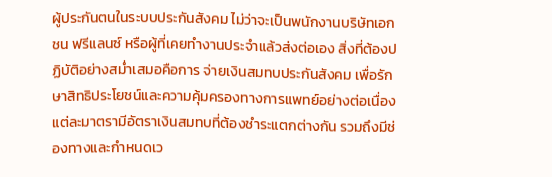ผู้ประกันตนในระบบประกันสังคม ไม่ว่าจะเป็นพนักงานบริษัทเอกชน ฟรีแลนซ์ หรือผู้ที่เคยทำงานประจำแล้วส่งต่อเอง สิ่งที่ต้องปฏิบัติอย่างสม่ำเสมอคือการ จ่ายเงินสมทบประกันสังคม เพื่อรักษาสิทธิประโยชน์และความคุ้มครองทางการแพทย์อย่างต่อเนื่อง แต่ละมาตรามีอัตราเงินสมทบที่ต้องชำระแตกต่างกัน รวมถึงมีช่องทางและกำหนดเว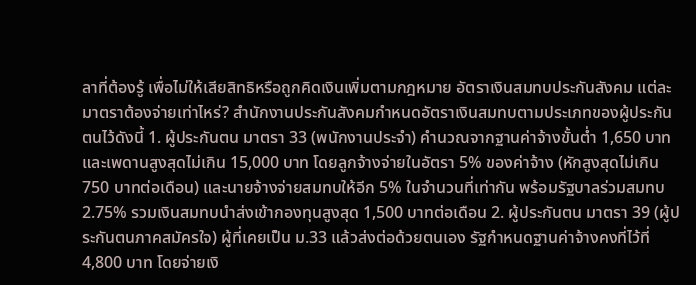ลาที่ต้องรู้ เพื่อไม่ให้เสียสิทธิหรือถูกคิดเงินเพิ่มตามกฎหมาย อัตราเงินสมทบประกันสังคม แต่ละมาตราต้องจ่ายเท่าไหร่? สำนักงานประกันสังคมกำหนดอัตราเงินสมทบตามประเภทของผู้ประกันตนไว้ดังนี้ 1. ผู้ประกันตน มาตรา 33 (พนักงานประจำ) คำนวณจากฐานค่าจ้างขั้นต่ำ 1,650 บาท และเพดานสูงสุดไม่เกิน 15,000 บาท โดยลูกจ้างจ่ายในอัตรา 5% ของค่าจ้าง (หักสูงสุดไม่เกิน 750 บาทต่อเดือน) และนายจ้างจ่ายสมทบให้อีก 5% ในจำนวนที่เท่ากัน พร้อมรัฐบาลร่วมสมทบ 2.75% รวมเงินสมทบนำส่งเข้ากองทุนสูงสุด 1,500 บาทต่อเดือน 2. ผู้ประกันตน มาตรา 39 (ผู้ประกันตนภาคสมัครใจ) ผู้ที่เคยเป็น ม.33 แล้วส่งต่อด้วยตนเอง รัฐกำหนดฐานค่าจ้างคงที่ไว้ที่ 4,800 บาท โดยจ่ายเงิ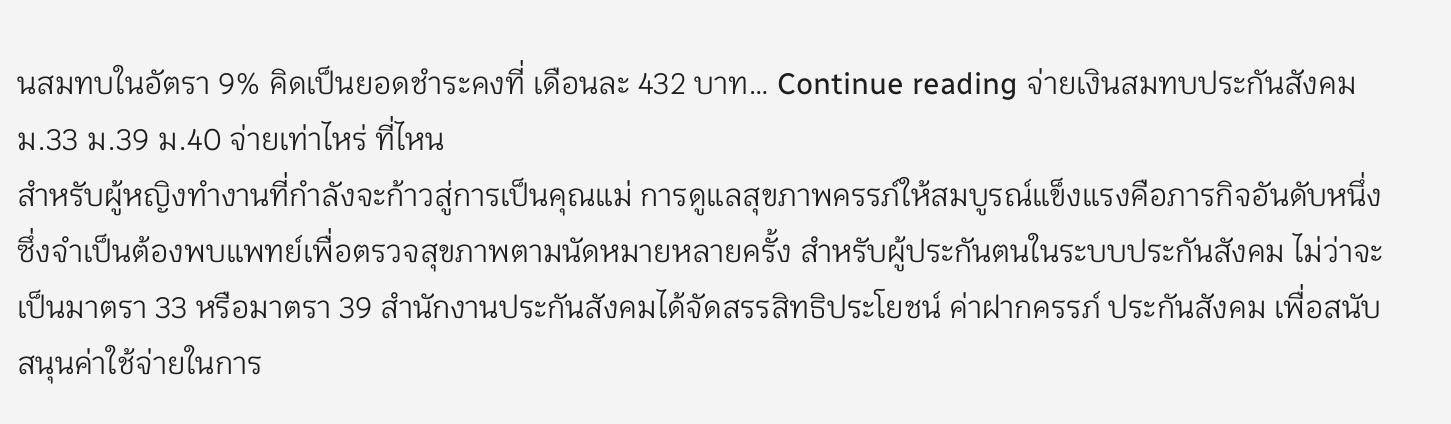นสมทบในอัตรา 9% คิดเป็นยอดชำระคงที่ เดือนละ 432 บาท… Continue reading จ่ายเงินสมทบประกันสังคม ม.33 ม.39 ม.40 จ่ายเท่าไหร่ ที่ไหน
สำหรับผู้หญิงทำงานที่กำลังจะก้าวสู่การเป็นคุณแม่ การดูแลสุขภาพครรภ์ให้สมบูรณ์แข็งแรงคือภารกิจอันดับหนึ่ง ซึ่งจำเป็นต้องพบแพทย์เพื่อตรวจสุขภาพตามนัดหมายหลายครั้ง สำหรับผู้ประกันตนในระบบประกันสังคม ไม่ว่าจะเป็นมาตรา 33 หรือมาตรา 39 สำนักงานประกันสังคมได้จัดสรรสิทธิประโยชน์ ค่าฝากครรภ์ ประกันสังคม เพื่อสนับสนุนค่าใช้จ่ายในการ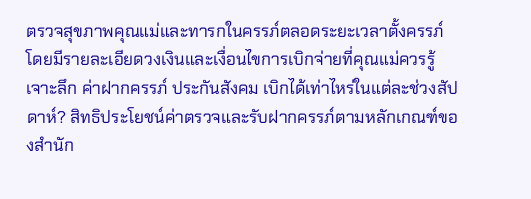ตรวจสุขภาพคุณแม่และทารกในครรภ์ตลอดระยะเวลาตั้งครรภ์ โดยมีรายละเอียดวงเงินและเงื่อนไขการเบิกจ่ายที่คุณแม่ควรรู้ เจาะลึก ค่าฝากครรภ์ ประกันสังคม เบิกได้เท่าไหร่ในแต่ละช่วงสัปดาห์? สิทธิประโยชน์ค่าตรวจและรับฝากครรภ์ตามหลักเกณฑ์ของสำนัก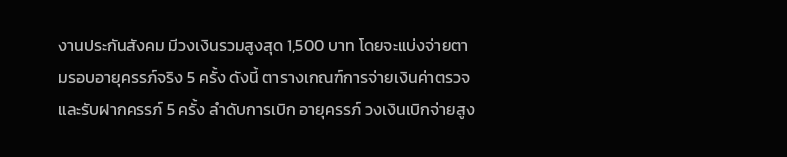งานประกันสังคม มีวงเงินรวมสูงสุด 1,500 บาท โดยจะแบ่งจ่ายตามรอบอายุครรภ์จริง 5 ครั้ง ดังนี้ ตารางเกณฑ์การจ่ายเงินค่าตรวจและรับฝากครรภ์ 5 ครั้ง ลำดับการเบิก อายุครรภ์ วงเงินเบิกจ่ายสูง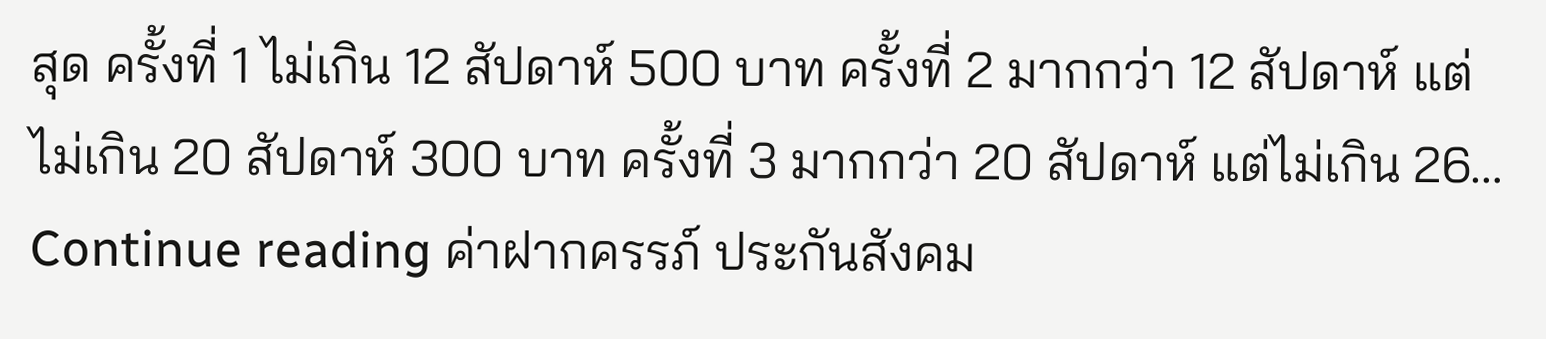สุด ครั้งที่ 1 ไม่เกิน 12 สัปดาห์ 500 บาท ครั้งที่ 2 มากกว่า 12 สัปดาห์ แต่ไม่เกิน 20 สัปดาห์ 300 บาท ครั้งที่ 3 มากกว่า 20 สัปดาห์ แต่ไม่เกิน 26… Continue reading ค่าฝากครรภ์ ประกันสังคม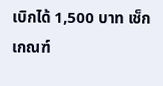เบิกได้ 1,500 บาท เช็กเกณฑ์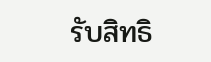รับสิทธิ